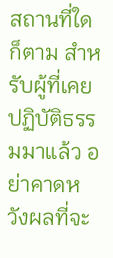สถานที่ใดก็ตาม สำหรับผู้ที่เคยปฏิบัติธรรมมาแล้ว อย่าคาดหวังผลที่จะ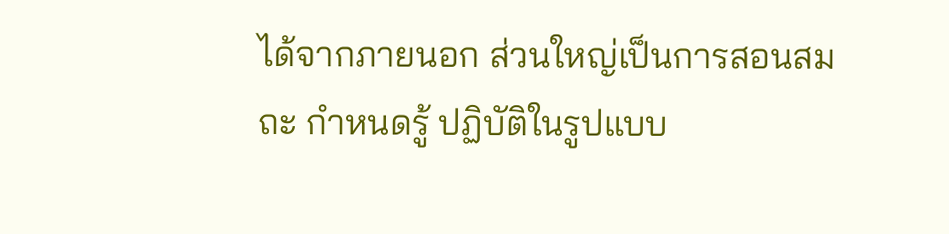ได้จากภายนอก ส่วนใหญ่เป็นการสอนสมถะ กำหนดรู้ ปฏิบัติในรูปแบบ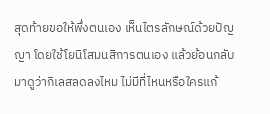สุดท้ายขอให้พึ่งตนเอง เห็นไตรลักษณ์ด้วยปัญญา โดยใช้โยนิโสมนสิการตนเอง แล้วย้อนกลับมาดูว่ากิเลสลดลงไหม ไม่มีที่ไหนหรือใครแก้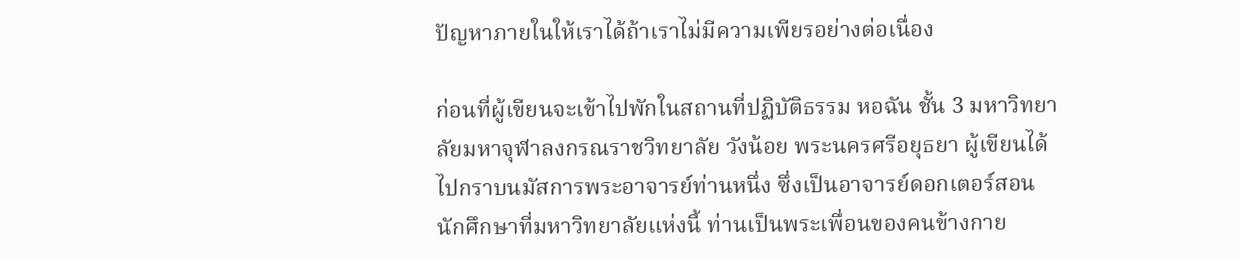ปัญหาภายในให้เราได้ถ้าเราไม่มีความเพียรอย่างต่อเนื่อง

ก่อนที่ผู้เขียนจะเข้าไปพักในสถานที่ปฏิบัติธรรม หอฉัน ชั้น 3 มหาวิทยาลัยมหาจุฬาลงกรณราชวิทยาลัย วังน้อย พระนครศรีอยุธยา ผู้เขียนได้ไปกราบนมัสการพระอาจารย์ท่านหนึ่ง ซึ่งเป็นอาจารย์ดอกเตอร์สอนนักศึกษาที่มหาวิทยาลัยแห่งนี้ ท่านเป็นพระเพื่อนของคนข้างกาย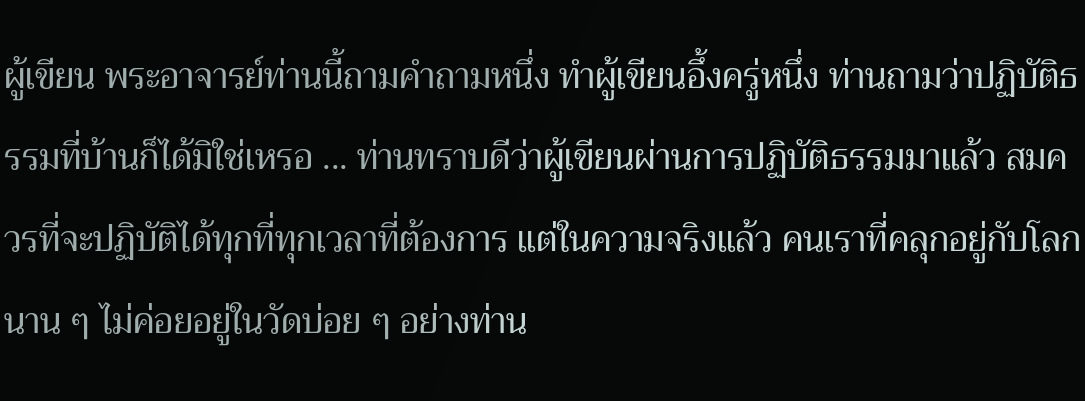ผู้เขียน พระอาจารย์ท่านนี้ถามคำถามหนึ่ง ทำผู้เขียนอึ้งครู่หนึ่ง ท่านถามว่าปฏิบัติธรรมที่บ้านก็ได้มิใช่เหรอ ... ท่านทราบดีว่าผู้เขียนผ่านการปฏิบัติธรรมมาแล้ว สมควรที่จะปฏิบัติได้ทุกที่ทุกเวลาที่ต้องการ แต่ในความจริงแล้ว คนเราที่คลุกอยู่กับโลกนาน ๆ ไม่ค่อยอยู่ในวัดบ่อย ๆ อย่างท่าน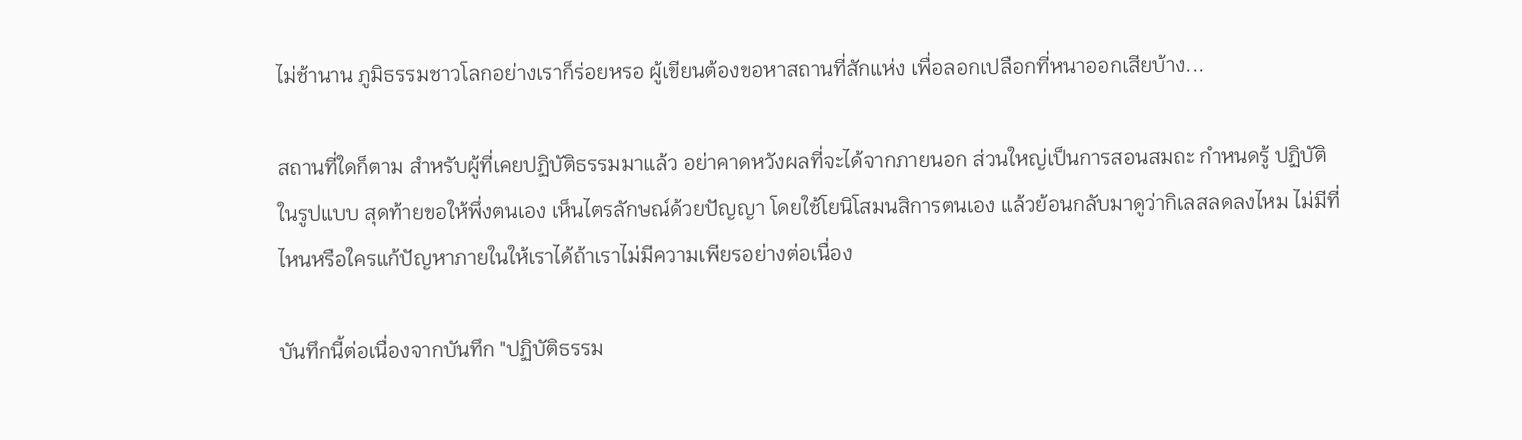ไม่ช้านาน ภูมิธรรมชาวโลกอย่างเราก็ร่อยหรอ ผู้เขียนต้องขอหาสถานที่สักแห่ง เพื่อลอกเปลือกที่หนาออกเสียบ้าง...

สถานที่ใดก็ตาม สำหรับผู้ที่เคยปฏิบัติธรรมมาแล้ว อย่าคาดหวังผลที่จะได้จากภายนอก ส่วนใหญ่เป็นการสอนสมถะ กำหนดรู้ ปฏิบัติในรูปแบบ สุดท้ายขอให้พึ่งตนเอง เห็นไตรลักษณ์ด้วยปัญญา โดยใช้โยนิโสมนสิการตนเอง แล้วย้อนกลับมาดูว่ากิเลสลดลงไหม ไม่มีที่ไหนหรือใครแก้ปัญหาภายในให้เราได้ถ้าเราไม่มีความเพียรอย่างต่อเนื่อง

บันทึกนี้ต่อเนื่องจากบันทึก "ปฏิบัติธรรม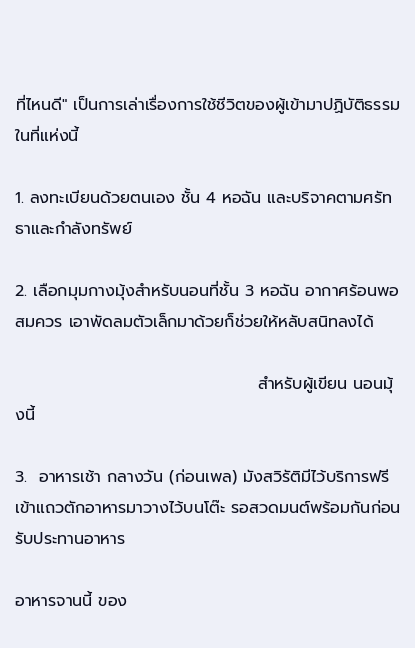ที่ไหนดี" เป็นการเล่าเรื่องการใช้ชีวิตของผู้เข้ามาปฏิบัติธรรมในที่แห่งนี้

1. ลงทะเบียนด้วยตนเอง ชั้น 4 หอฉัน และบริจาคตามศรัทธาและกำลังทรัพย์

2. เลือกมุมกางมุ้งสำหรับนอนที่ชั้น 3 หอฉัน อากาศร้อนพอสมควร เอาพัดลมตัวเล็กมาด้วยก็ช่วยให้หลับสนิทลงได้

                                         สำหรับผู้เขียน นอนมุ้งนี้

3.  อาหารเช้า กลางวัน (ก่อนเพล) มังสวิรัติมีไว้บริการฟรี เข้าแถวตักอาหารมาวางไว้บนโต๊ะ รอสวดมนต์พร้อมกันก่อนรับประทานอาหาร

อาหารจานนี้ ของ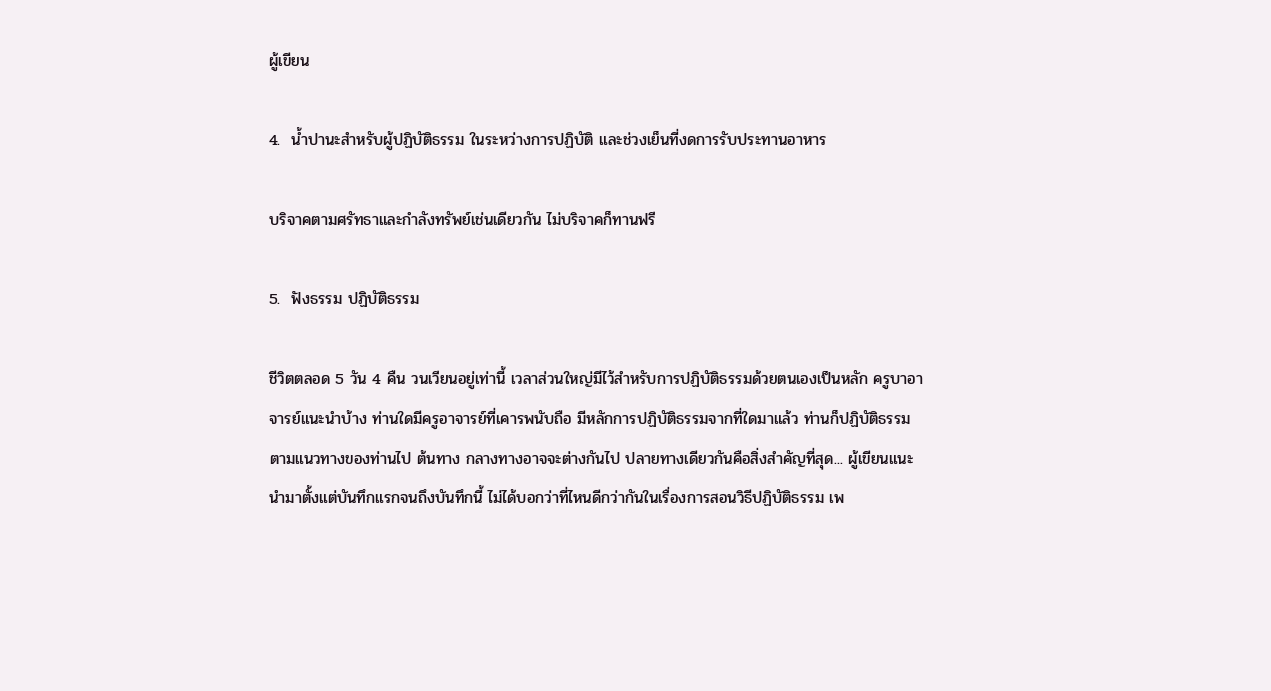ผู้เขียน

4.  น้ำปานะสำหรับผู้ปฏิบัติธรรม ในระหว่างการปฏิบัติ และช่วงเย็นที่งดการรับประทานอาหาร

บริจาคตามศรัทธาและกำลังทรัพย์เช่นเดียวกัน ไม่บริจาคก็ทานฟรี

5.  ฟังธรรม ปฏิบัติธรรม

ชีวิตตลอด 5 วัน 4 คืน วนเวียนอยู่เท่านี้ เวลาส่วนใหญ่มีไว้สำหรับการปฏิบัติธรรมด้วยตนเองเป็นหลัก ครูบาอาจารย์แนะนำบ้าง ท่านใดมีครูอาจารย์ที่เคารพนับถือ มีหลักการปฏิบัติธรรมจากที่ใดมาแล้ว ท่านก็ปฏิบัติธรรมตามแนวทางของท่านไป ต้นทาง กลางทางอาจจะต่างกันไป ปลายทางเดียวกันคือสิ่งสำคัญที่สุด... ผู้เขียนแนะนำมาตั้งแต่บันทึกแรกจนถึงบันทึกนี้ ไม่ได้บอกว่าที่ไหนดีกว่ากันในเรื่องการสอนวิธีปฏิบัติธรรม เพ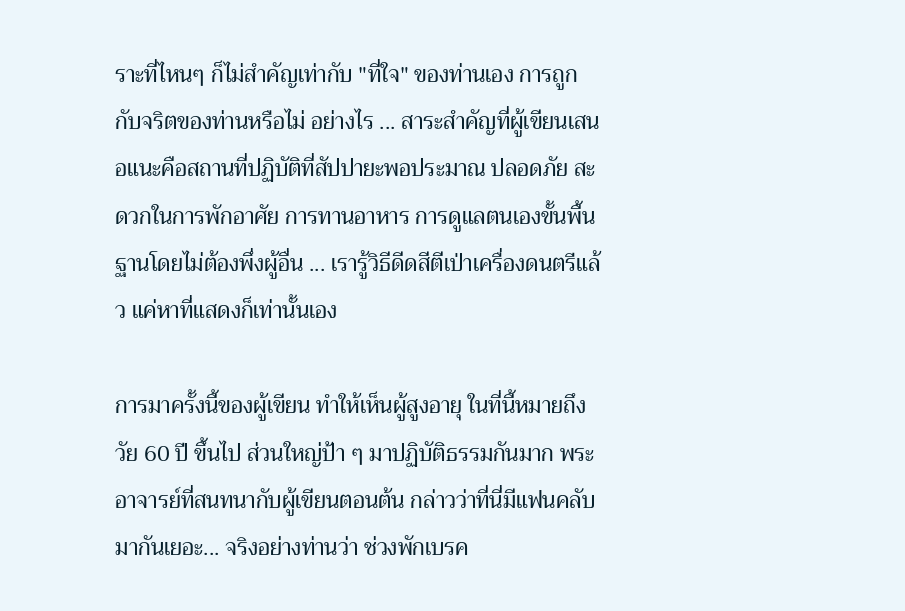ราะที่ไหนๆ ก็ไม่สำคัญเท่ากับ "ที่ใจ" ของท่านเอง การถูกกับจริตของท่านหรือไม่ อย่างไร ... สาระสำคัญที่ผู้เขียนเสนอแนะคือสถานที่ปฏิบัติที่สัปปายะพอประมาณ ปลอดภัย สะดวกในการพักอาศัย การทานอาหาร การดูแลตนเองขั้นพื้นฐานโดยไม่ต้องพึ่งผู้อื่น ... เรารู้วิธีดีดสีตีเป่าเครื่องดนตรีแล้ว แค่หาที่แสดงก็เท่านั้นเอง

การมาครั้งนี้ของผู้เขียน ทำให้เห็นผู้สูงอายุ ในที่นี้หมายถึงวัย 60 ปี ขึ้นไป ส่วนใหญ่ป้า ๆ มาปฏิบัติธรรมกันมาก พระอาจารย์ที่สนทนากับผู้เขียนตอนต้น กล่าวว่าที่นี่มีแฟนคลับมากันเยอะ... จริงอย่างท่านว่า ช่วงพักเบรค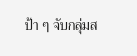ป้า ๆ จับกลุ่มส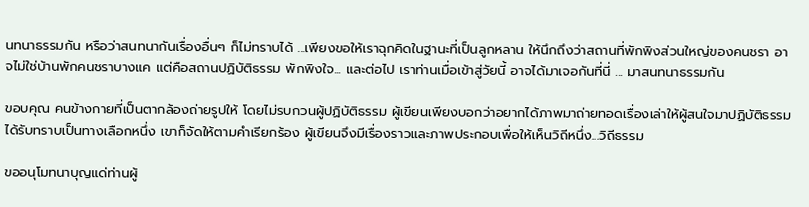นทนาธรรมกัน หรือว่าสนทนากันเรื่องอื่นๆ ก็ไม่ทราบได้ ...เพียงขอให้เราฉุกคิดในฐานะที่เป็นลูกหลาน ให้นึกถึงว่าสถานที่พักพิงส่วนใหญ่ของคนชรา อาจไม่ใช่บ้านพักคนชราบางแค แต่คือสถานปฏิบัติธรรม พักพิงใจ... และต่อไป เราท่านเมื่อเข้าสู่วัยนี้ อาจได้มาเจอกันที่นี่ ... มาสนทนาธรรมกัน

ขอบคุณ คนข้างกายที่เป็นตากล้องถ่ายรูปให้ โดยไม่รบกวนผู้ปฏิบัติธรรม ผู้เขียนเพียงบอกว่าอยากได้ภาพมาถ่ายทอดเรื่องเล่าให้ผู้สนใจมาปฏิบัติธรรมได้รับทราบเป็นทางเลือกหนึ่ง เขาก็จัดให้ตามคำเรียกร้อง ผู้เขียนจึงมีเรื่องราวและภาพประกอบเพื่อให้เห็นวิถีหนึ่ง...วิถีธรรม

ขออนุโมทนาบุญแด่ท่านผู้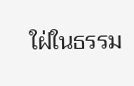ใฝ่ในธรรม